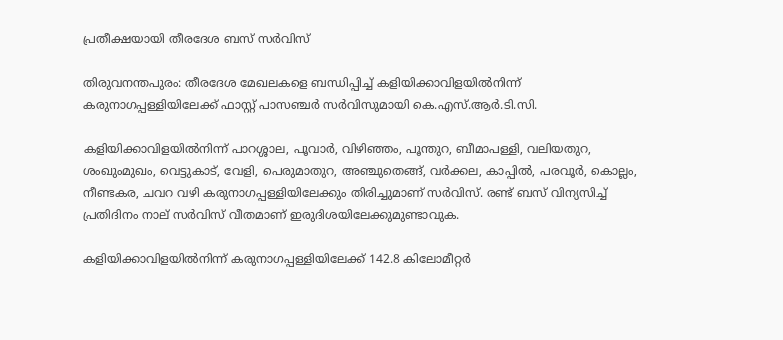പ്രതീക്ഷയായി തീരദേശ ബസ് സർവിസ്

തിരുവനന്തപുരം: തീരദേശ മേഖലകളെ ബന്ധിപ്പിച്ച് കളിയിക്കാവിളയിൽനിന്ന് കരുനാഗപ്പള്ളിയിലേക്ക് ഫാസ്റ്റ് പാസഞ്ചർ സർവിസുമായി കെ.എസ്.ആർ.ടി.സി.

കളിയിക്കാവിളയിൽനിന്ന് പാറശ്ശാല, പൂവാർ, വിഴിഞ്ഞം, പൂന്തുറ, ബീമാപള്ളി, വലിയതുറ, ശംഖുംമുഖം, വെട്ടുകാട്, വേളി, പെരുമാതുറ, അഞ്ചുതെങ്ങ്, വർക്കല, കാപ്പിൽ, പരവൂർ, കൊല്ലം, നീണ്ടകര, ചവറ വഴി കരുനാഗപ്പള്ളിയിലേക്കും തിരിച്ചുമാണ് സർവിസ്. രണ്ട് ബസ് വിന്യസിച്ച് പ്രതിദിനം നാല് സർവിസ് വീതമാണ് ഇരുദിശയിലേക്കുമുണ്ടാവുക.

കളിയിക്കാവിളയിൽനിന്ന് കരുനാഗപ്പള്ളിയിലേക്ക് 142.8 കിലോമീറ്റർ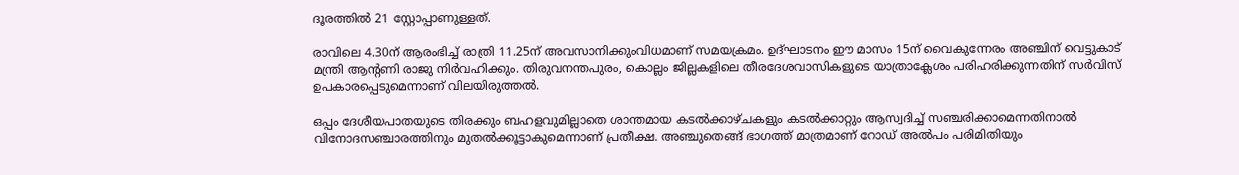ദൂരത്തിൽ 21 സ്റ്റോപ്പാണുള്ളത്.

രാവിലെ 4.30ന് ആരംഭിച്ച് രാത്രി 11.25ന് അവസാനിക്കുംവിധമാണ് സമയക്രമം. ഉദ്ഘാടനം ഈ മാസം 15ന് വൈകുന്നേരം അഞ്ചിന് വെട്ടുകാട് മന്ത്രി ആന്‍റണി രാജു നിർവഹിക്കും. തിരുവനന്തപുരം, കൊല്ലം ജില്ലകളിലെ തീരദേശവാസികളുടെ യാത്രാക്ലേശം പരിഹരിക്കുന്നതിന് സർവിസ് ഉപകാരപ്പെടുമെന്നാണ് വിലയിരുത്തൽ.

ഒപ്പം ദേശീയപാതയുടെ തിരക്കും ബഹളവുമില്ലാതെ ശാന്തമായ കടൽക്കാഴ്ചകളും കടൽക്കാറ്റും ആസ്വദിച്ച് സഞ്ചരിക്കാമെന്നതിനാൽ വിനോദസഞ്ചാരത്തിനും മുതൽക്കൂട്ടാകുമെന്നാണ് പ്രതീക്ഷ. അഞ്ചുതെങ്ങ് ഭാഗത്ത് മാത്രമാണ് റോഡ് അൽപം പരിമിതിയും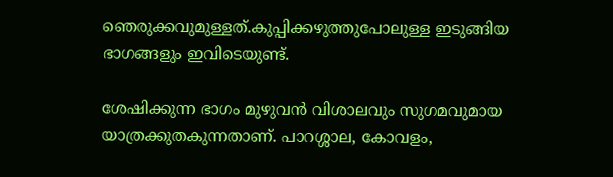ഞെരുക്കവുമുള്ളത്.കുപ്പിക്കഴുത്തുപോലുള്ള ഇടുങ്ങിയ ഭാഗങ്ങളും ഇവിടെയുണ്ട്.

ശേഷിക്കുന്ന ഭാഗം മുഴുവൻ വിശാലവും സുഗമവുമായ യാത്രക്കുതകുന്നതാണ്. പാറശ്ശാല, കോവളം,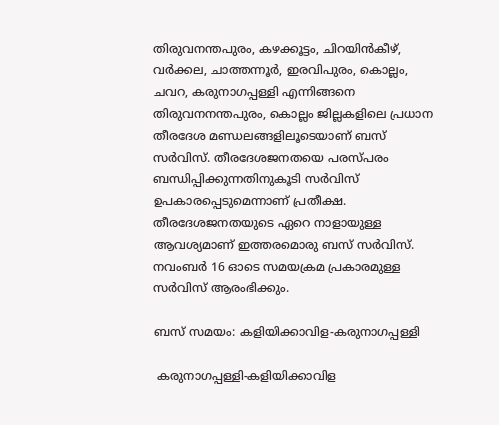തിരുവനന്തപുരം, കഴക്കൂട്ടം, ചിറയിൻകീഴ്, വർക്കല, ചാത്തന്നൂർ, ഇരവിപുരം, കൊല്ലം, ചവറ, കരുനാഗപ്പള്ളി എന്നിങ്ങനെ തിരുവനനന്തപുരം, കൊല്ലം ജില്ലകളിലെ പ്രധാന തീരദേശ മണ്ഡലങ്ങളിലൂടെയാണ് ബസ് സർവിസ്. തീരദേശജനതയെ പരസ്പരം ബന്ധിപ്പിക്കുന്നതിനുകൂടി സർവിസ് ഉപകാരപ്പെടുമെന്നാണ് പ്രതീക്ഷ. തീരദേശജനതയുടെ ഏറെ നാളായുള്ള ആവശ്യമാണ് ഇത്തരമൊരു ബസ് സർവിസ്. നവംബർ 16 ഓടെ സമയക്രമ പ്രകാരമുള്ള സർവിസ് ആരംഭിക്കും.

ബസ് സമയം: കളിയിക്കാവിള-കരുനാഗപ്പള്ളി

 കരുനാഗപ്പള്ളി-കളിയിക്കാവിള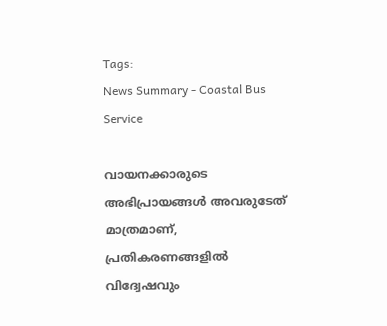Tags:
News Summary - Coastal Bus Service

വായനക്കാരുടെ അഭിപ്രായങ്ങള്‍ അവരുടേത് മാത്രമാണ്, പ്രതികരണങ്ങളിൽ വിദ്വേഷവും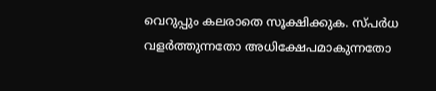വെറുപ്പും കലരാതെ സൂക്ഷിക്കുക. സ്പർധ വളർത്തുന്നതോ അധിക്ഷേപമാകുന്നതോ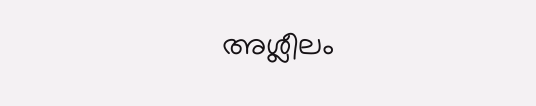അശ്ലീലം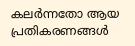കലർന്നതോ ആയ പ്രതികരണങ്ങൾ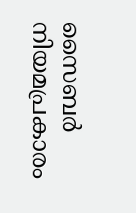സൈബർ നിയമപ്രകാരം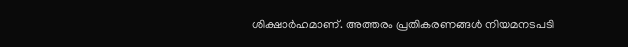ശിക്ഷാർഹമാണ്. അത്തരം പ്രതികരണങ്ങൾ നിയമനടപടി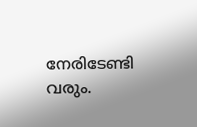നേരിടേണ്ടി വരും.